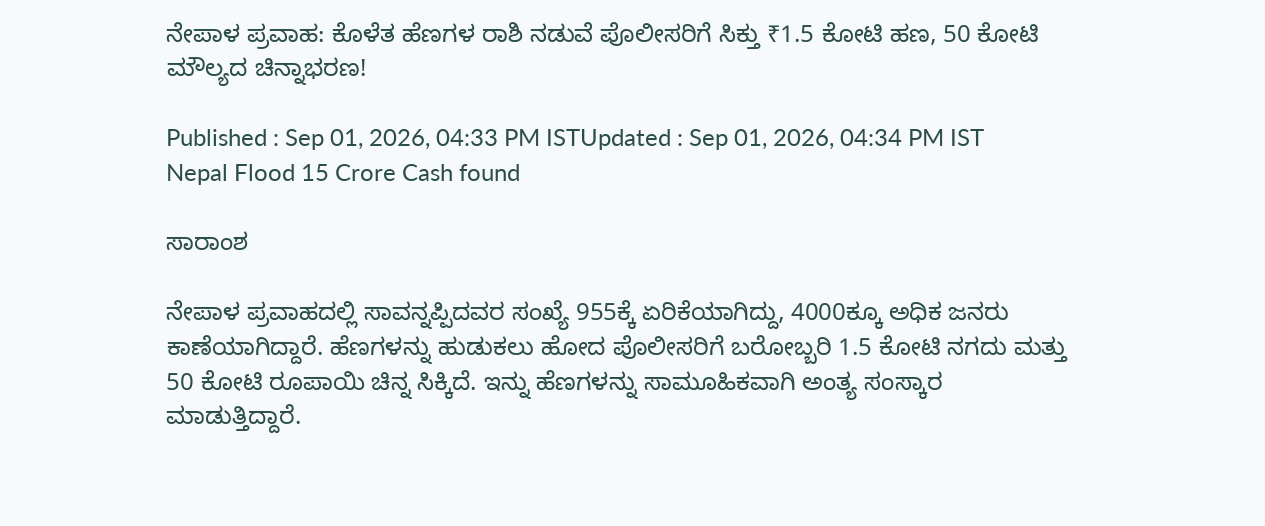ನೇಪಾಳ ಪ್ರವಾಹ: ಕೊಳೆತ ಹೆಣಗಳ ರಾಶಿ ನಡುವೆ ಪೊಲೀಸರಿಗೆ ಸಿಕ್ತು ₹1.5 ಕೋಟಿ ಹಣ, 50 ಕೋಟಿ ಮೌಲ್ಯದ ಚಿನ್ನಾಭರಣ!

Published : Sep 01, 2026, 04:33 PM ISTUpdated : Sep 01, 2026, 04:34 PM IST
Nepal Flood 15 Crore Cash found

ಸಾರಾಂಶ

ನೇಪಾಳ ಪ್ರವಾಹದಲ್ಲಿ ಸಾವನ್ನಪ್ಪಿದವರ ಸಂಖ್ಯೆ 955ಕ್ಕೆ ಏರಿಕೆಯಾಗಿದ್ದು, 4000ಕ್ಕೂ ಅಧಿಕ ಜನರು ಕಾಣೆಯಾಗಿದ್ದಾರೆ. ಹೆಣಗಳನ್ನು ಹುಡುಕಲು ಹೋದ ಪೊಲೀಸರಿಗೆ ಬರೋಬ್ಬರಿ 1.5 ಕೋಟಿ ನಗದು ಮತ್ತು 50 ಕೋಟಿ ರೂಪಾಯಿ ಚಿನ್ನ ಸಿಕ್ಕಿದೆ. ಇನ್ನು ಹೆಣಗಳನ್ನು ಸಾಮೂಹಿಕವಾಗಿ ಅಂತ್ಯ ಸಂಸ್ಕಾರ ಮಾಡುತ್ತಿದ್ದಾರೆ.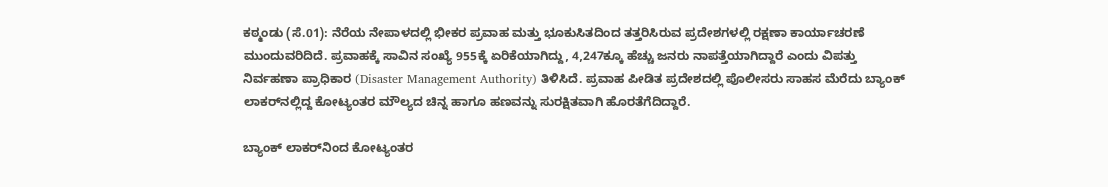ಕಠ್ಮಂಡು (ಸೆ.01): ನೆರೆಯ ನೇಪಾಳದಲ್ಲಿ ಭೀಕರ ಪ್ರವಾಹ ಮತ್ತು ಭೂಕುಸಿತದಿಂದ ತತ್ತರಿಸಿರುವ ಪ್ರದೇಶಗಳಲ್ಲಿ ರಕ್ಷಣಾ ಕಾರ್ಯಾಚರಣೆ ಮುಂದುವರಿದಿದೆ. ಪ್ರವಾಹಕ್ಕೆ ಸಾವಿನ ಸಂಖ್ಯೆ 955ಕ್ಕೆ ಏರಿಕೆಯಾಗಿದ್ದು, 4,247ಕ್ಕೂ ಹೆಚ್ಚು ಜನರು ನಾಪತ್ತೆಯಾಗಿದ್ದಾರೆ ಎಂದು ವಿಪತ್ತು ನಿರ್ವಹಣಾ ಪ್ರಾಧಿಕಾರ (Disaster Management Authority) ತಿಳಿಸಿದೆ. ಪ್ರವಾಹ ಪೀಡಿತ ಪ್ರದೇಶದಲ್ಲಿ ಪೊಲೀಸರು ಸಾಹಸ ಮೆರೆದು ಬ್ಯಾಂಕ್ ಲಾಕರ್‌ನಲ್ಲಿದ್ದ ಕೋಟ್ಯಂತರ ಮೌಲ್ಯದ ಚಿನ್ನ ಹಾಗೂ ಹಣವನ್ನು ಸುರಕ್ಷಿತವಾಗಿ ಹೊರತೆಗೆದಿದ್ದಾರೆ.

ಬ್ಯಾಂಕ್ ಲಾಕರ್‌ನಿಂದ ಕೋಟ್ಯಂತರ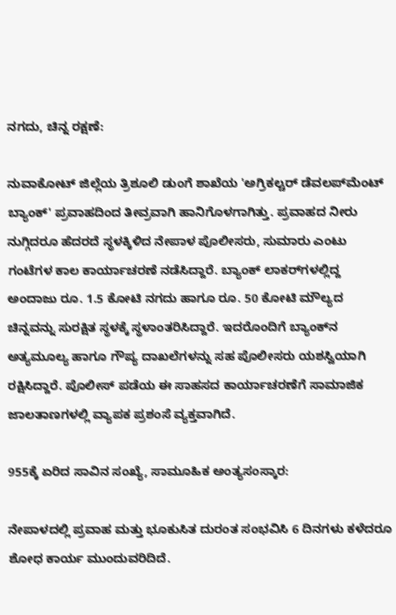ನಗದು, ಚಿನ್ನ ರಕ್ಷಣೆ:

ನುವಾಕೋಟ್ ಜಿಲ್ಲೆಯ ತ್ರಿಶೂಲಿ ಡುಂಗೆ ಶಾಖೆಯ 'ಅಗ್ರಿಕಲ್ಚರ್ ಡೆವಲಪ್‌ಮೆಂಟ್ ಬ್ಯಾಂಕ್' ಪ್ರವಾಹದಿಂದ ತೀವ್ರವಾಗಿ ಹಾನಿಗೊಳಗಾಗಿತ್ತು. ಪ್ರವಾಹದ ನೀರು ನುಗ್ಗಿದರೂ ಹೆದರದೆ ಸ್ಥಳಕ್ಕಿಳಿದ ನೇಪಾಳ ಪೊಲೀಸರು, ಸುಮಾರು ಎಂಟು ಗಂಟೆಗಳ ಕಾಲ ಕಾರ್ಯಾಚರಣೆ ನಡೆಸಿದ್ದಾರೆ. ಬ್ಯಾಂಕ್ ಲಾಕರ್‌ಗಳಲ್ಲಿದ್ದ ಅಂದಾಜು ರೂ. 1.5 ಕೋಟಿ ನಗದು ಹಾಗೂ ರೂ. 50 ಕೋಟಿ ಮೌಲ್ಯದ ಚಿನ್ನವನ್ನು ಸುರಕ್ಷಿತ ಸ್ಥಳಕ್ಕೆ ಸ್ಥಳಾಂತರಿಸಿದ್ದಾರೆ. ಇದರೊಂದಿಗೆ ಬ್ಯಾಂಕ್‌ನ ಅತ್ಯಮೂಲ್ಯ ಹಾಗೂ ಗೌಪ್ಯ ದಾಖಲೆಗಳನ್ನು ಸಹ ಪೊಲೀಸರು ಯಶಸ್ವಿಯಾಗಿ ರಕ್ಷಿಸಿದ್ದಾರೆ. ಪೊಲೀಸ್ ಪಡೆಯ ಈ ಸಾಹಸದ ಕಾರ್ಯಾಚರಣೆಗೆ ಸಾಮಾಜಿಕ ಜಾಲತಾಣಗಳಲ್ಲಿ ವ್ಯಾಪಕ ಪ್ರಶಂಸೆ ವ್ಯಕ್ತವಾಗಿದೆ.

955ಕ್ಕೆ ಏರಿದ ಸಾವಿನ ಸಂಖ್ಯೆ, ಸಾಮೂಹಿಕ ಅಂತ್ಯಸಂಸ್ಕಾರ:

ನೇಪಾಳದಲ್ಲಿ ಪ್ರವಾಹ ಮತ್ತು ಭೂಕುಸಿತ ದುರಂತ ಸಂಭವಿಸಿ 6 ದಿನಗಳು ಕಳೆದರೂ ಶೋಧ ಕಾರ್ಯ ಮುಂದುವರಿದಿದೆ.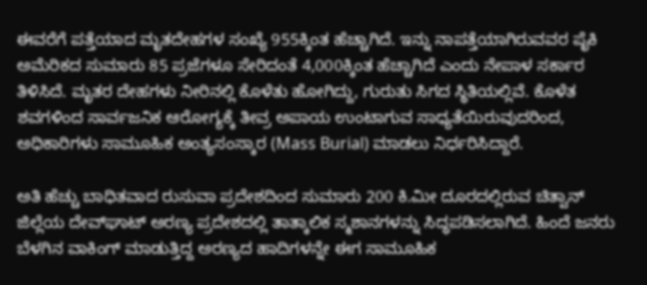ಈವರೆಗೆ ಪತ್ತೆಯಾದ ಮೃತದೇಹಗಳ ಸಂಖ್ಯೆ 955ಕ್ಕಿಂತ ಹೆಚ್ಚಾಗಿದೆ. ಇನ್ನು ನಾಪತ್ತೆಯಾಗಿರುವವರ ಪೈಕಿ ಅಮೆರಿಕದ ಸುಮಾರು 85 ಪ್ರಜೆಗಳೂ ಸೇರಿದಂತೆ 4,000ಕ್ಕಿಂತ ಹೆಚ್ಚಾಗಿದೆ ಎಂದು ನೇಪಾಳ ಸರ್ಕಾರ ತಿಳಿಸಿದೆ. ಮೃತರ ದೇಹಗಳು ನೀರಿನಲ್ಲಿ ಕೊಳೆತು ಹೋಗಿದ್ದು, ಗುರುತು ಸಿಗದ ಸ್ಥಿತಿಯಲ್ಲಿವೆ. ಕೊಳೆತ ಶವಗಳಿಂದ ಸಾರ್ವಜನಿಕ ಆರೋಗ್ಯಕ್ಕೆ ತೀವ್ರ ಅಪಾಯ ಉಂಟಾಗುವ ಸಾಧ್ಯತೆಯಿರುವುದರಿಂದ, ಅಧಿಕಾರಿಗಳು ಸಾಮೂಹಿಕ ಅಂತ್ಯಸಂಸ್ಕಾರ (Mass Burial) ಮಾಡಲು ನಿರ್ಧರಿಸಿದ್ದಾರೆ.

ಅತಿ ಹೆಚ್ಚು ಬಾಧಿತವಾದ ರುಸುವಾ ಪ್ರದೇಶದಿಂದ ಸುಮಾರು 200 ಕಿ.ಮೀ ದೂರದಲ್ಲಿರುವ ಚಿತ್ವಾನ್ ಜಿಲ್ಲೆಯ ದೇವ್‌ಘಾಟ್ ಅರಣ್ಯ ಪ್ರದೇಶದಲ್ಲಿ ತಾತ್ಕಾಲಿಕ ಸ್ಮಶಾನಗಳನ್ನು ಸಿದ್ಧಪಡಿಸಲಾಗಿದೆ. ಹಿಂದೆ ಜನರು ಬೆಳಗಿನ ವಾಕಿಂಗ್‌ ಮಾಡುತ್ತಿದ್ದ ಅರಣ್ಯದ ಹಾದಿಗಳನ್ನೇ ಈಗ ಸಾಮೂಹಿಕ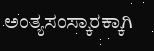ಅಂತ್ಯಸಂಸ್ಕಾರಕ್ಕಾಗಿ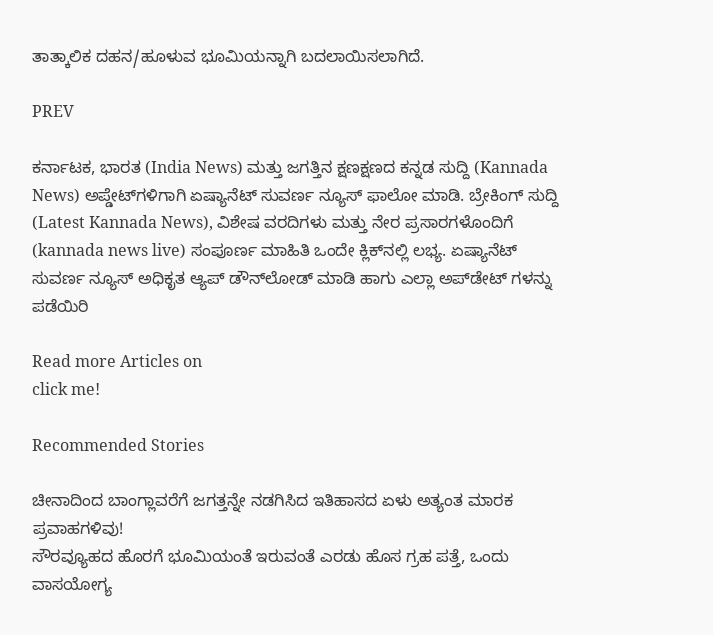ತಾತ್ಕಾಲಿಕ ದಹನ/ಹೂಳುವ ಭೂಮಿಯನ್ನಾಗಿ ಬದಲಾಯಿಸಲಾಗಿದೆ.

PREV

ಕರ್ನಾಟಕ, ಭಾರತ (India News) ಮತ್ತು ಜಗತ್ತಿನ ಕ್ಷಣಕ್ಷಣದ ಕನ್ನಡ ಸುದ್ದಿ (Kannada News) ಅಪ್ಡೇಟ್‌ಗಳಿಗಾಗಿ ಏಷ್ಯಾನೆಟ್ ಸುವರ್ಣ ನ್ಯೂಸ್‌ ಫಾಲೋ ಮಾಡಿ. ಬ್ರೇಕಿಂಗ್ ಸುದ್ದಿ (Latest Kannada News), ವಿಶೇಷ ವರದಿಗಳು ಮತ್ತು ನೇರ ಪ್ರಸಾರಗಳೊಂದಿಗೆ (kannada news live) ಸಂಪೂರ್ಣ ಮಾಹಿತಿ ಒಂದೇ ಕ್ಲಿಕ್‌ನಲ್ಲಿ ಲಭ್ಯ. ಏಷ್ಯಾನೆಟ್ ಸುವರ್ಣ ನ್ಯೂಸ್ ಅಧಿಕೃತ ಆ್ಯಪ್ ಡೌನ್‌ಲೋಡ್ ಮಾಡಿ ಹಾಗು ಎಲ್ಲಾ ಅಪ್‌ಡೇಟ್ ಗಳನ್ನು ಪಡೆಯಿರಿ

Read more Articles on
click me!

Recommended Stories

ಚೀನಾದಿಂದ ಬಾಂಗ್ಲಾವರೆಗೆ ಜಗತ್ತನ್ನೇ ನಡಗಿಸಿದ ಇತಿಹಾಸದ ಏಳು ಅತ್ಯಂತ ಮಾರಕ ಪ್ರವಾಹಗಳಿವು!
ಸೌರವ್ಯೂಹದ ಹೊರಗೆ ಭೂಮಿಯಂತೆ ಇರುವಂತೆ ಎರಡು ಹೊಸ ಗ್ರಹ ಪತ್ತೆ, ಒಂದು ವಾಸಯೋಗ್ಯ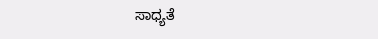ಸಾಧ್ಯತೆ